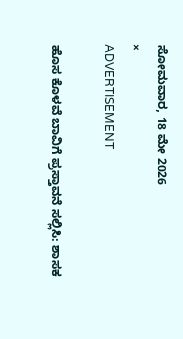ಸೋಮವಾರ, 18 ಮೇ 2026
×
ADVERTISEMENT

ಹೊಸ ಕೊಳವೆ ಬಾವಿಗೆ ಪ್ರಸ್ತಾವನೆ ಸಲ್ಲಿಸಿ: ಶಾಸಕ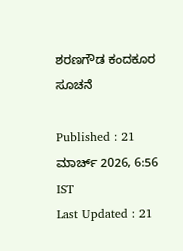ಶರಣಗೌಡ ಕಂದಕೂರ ಸೂಚನೆ

Published : 21 ಮಾರ್ಚ್ 2026, 6:56 IST
Last Updated : 21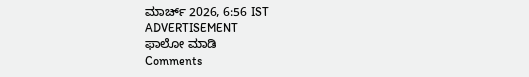ಮಾರ್ಚ್ 2026, 6:56 IST
ADVERTISEMENT
ಫಾಲೋ ಮಾಡಿ
Comments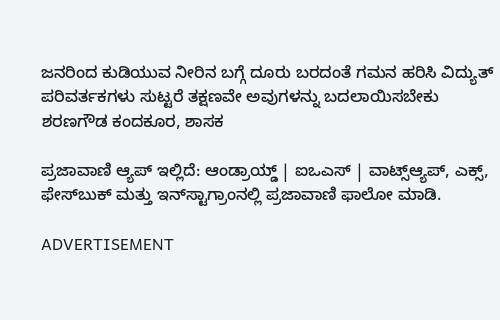ಜನರಿಂದ ಕುಡಿಯುವ ‌ನೀರಿನ ಬಗ್ಗೆ ದೂರು ಬರದಂತೆ ಗಮನ ಹರಿಸಿ ವಿದ್ಯುತ್ ಪರಿವರ್ತಕಗಳು ಸುಟ್ಟರೆ ತಕ್ಷಣವೇ ಅವುಗಳನ್ನು ಬದಲಾಯಿಸಬೇಕು ‌
ಶರಣಗೌಡ ಕಂದಕೂರ, ಶಾಸಕ

ಪ್ರಜಾವಾಣಿ ಆ್ಯಪ್ ಇಲ್ಲಿದೆ: ಆಂಡ್ರಾಯ್ಡ್ | ಐಒಎಸ್ | ವಾಟ್ಸ್ಆ್ಯಪ್, ಎಕ್ಸ್, ಫೇಸ್‌ಬುಕ್ ಮತ್ತು ಇನ್‌ಸ್ಟಾಗ್ರಾಂನಲ್ಲಿ ಪ್ರಜಾವಾಣಿ ಫಾಲೋ ಮಾಡಿ.

ADVERTISEMENT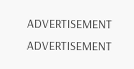ADVERTISEMENT
ADVERTISEMENT